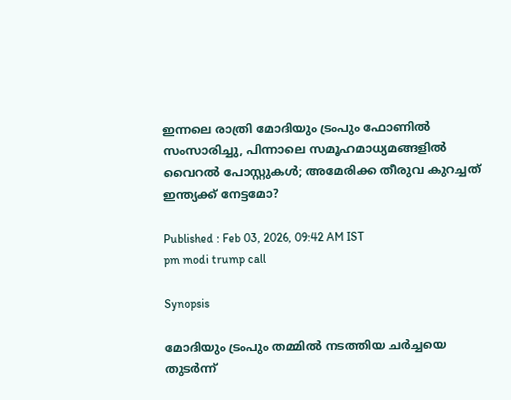ഇന്നലെ രാത്രി മോദിയും ട്രംപും ഫോണിൽ സംസാരിച്ചു, പിന്നാലെ സമൂഹമാധ്യമങ്ങളിൽ വൈറൽ പോസ്റ്റുകൾ; അമേരിക്ക തീരുവ കുറച്ചത് ഇന്ത്യക്ക് നേട്ടമോ?

Published : Feb 03, 2026, 09:42 AM IST
pm modi trump call

Synopsis

മോദിയും ട്രംപും തമ്മിൽ നടത്തിയ ചർച്ചയെ തുടർന്ന്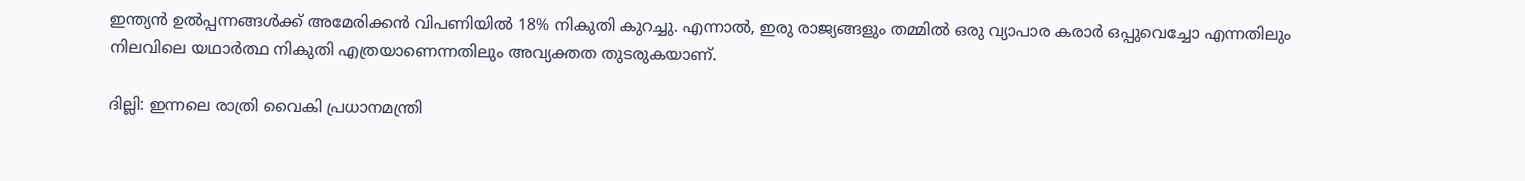ഇന്ത്യൻ ഉൽപ്പന്നങ്ങൾക്ക് അമേരിക്കൻ വിപണിയിൽ 18% നികുതി കുറച്ചു. എന്നാൽ, ഇരു രാജ്യങ്ങളും തമ്മിൽ ഒരു വ്യാപാര കരാർ ഒപ്പുവെച്ചോ എന്നതിലും നിലവിലെ യഥാർത്ഥ നികുതി എത്രയാണെന്നതിലും അവ്യക്തത തുടരുകയാണ്.

ദില്ലി: ഇന്നലെ രാത്രി വൈകി പ്രധാനമന്ത്രി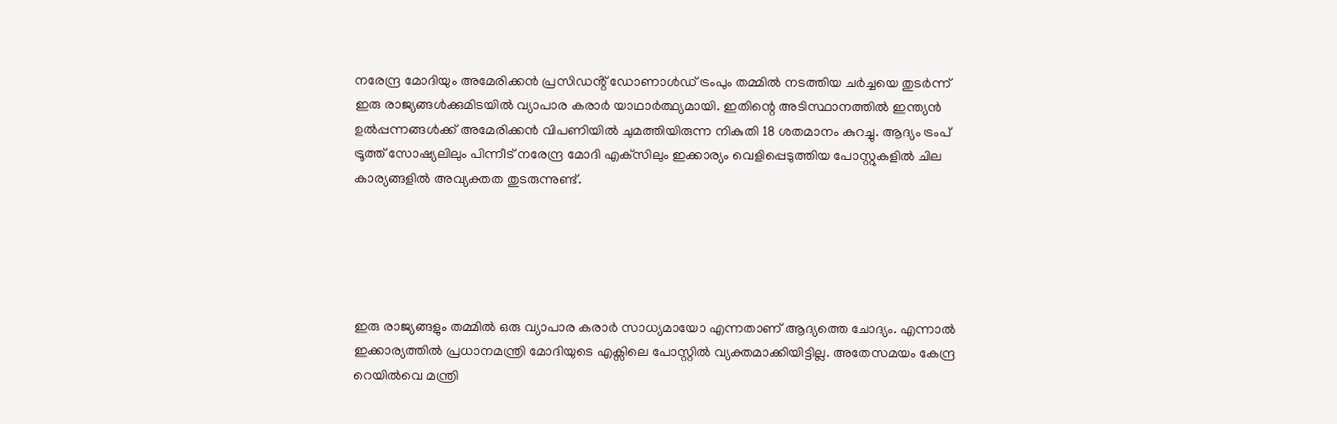നരേന്ദ്ര മോദിയും അമേരിക്കൻ പ്രസിഡൻ്റ് ഡോണാൾഡ് ട്രംപും തമ്മിൽ നടത്തിയ ചർച്ചയെ തുടർന്ന് ഇരു രാജ്യങ്ങൾക്കുമിടയിൽ വ്യാപാര കരാർ യാഥാർത്ഥ്യമായി. ഇതിന്റെ അടിസ്ഥാനത്തിൽ ഇന്ത്യൻ ഉൽപ്പന്നങ്ങൾക്ക് അമേരിക്കൻ വിപണിയിൽ ചുമത്തിയിരുന്ന നികുതി 18 ശതമാനം കുറച്ചു. ആദ്യം ട്രംപ് ട്രൂത്ത് സോഷ്യലിലും പിന്നീട് നരേന്ദ്ര മോദി എക്‌സിലും ഇക്കാര്യം വെളിപ്പെടുത്തിയ പോസ്റ്റുകളിൽ ചില കാര്യങ്ങളിൽ അവ്യക്തത തുടരുന്നുണ്ട്.





ഇരു രാജ്യങ്ങളും തമ്മിൽ ഒരു വ്യാപാര കരാർ സാധ്യമായോ എന്നതാണ് ആദ്യത്തെ ചോദ്യം. എന്നാൽ ഇക്കാര്യത്തിൽ പ്രധാനമന്ത്രി മോദിയുടെ എക്സിലെ പോസ്റ്റിൽ വ്യക്തമാക്കിയിട്ടില്ല. അതേസമയം കേന്ദ്ര റെയിൽവെ മന്ത്രി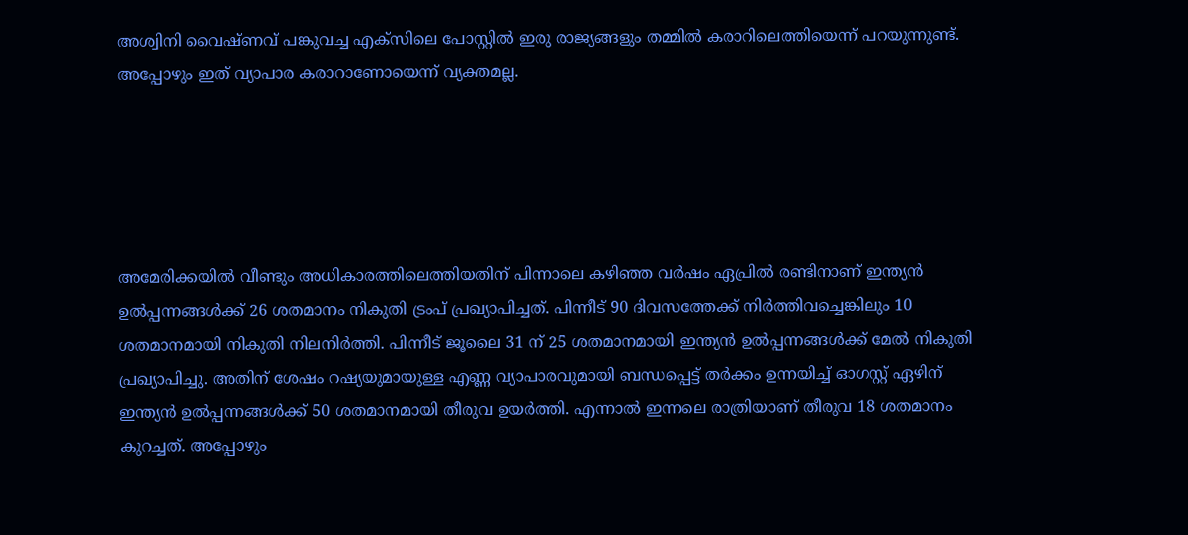അശ്വിനി വൈഷ്ണവ് പങ്കുവച്ച എക്സിലെ പോസ്റ്റിൽ ഇരു രാജ്യങ്ങളും തമ്മിൽ കരാറിലെത്തിയെന്ന് പറയുന്നുണ്ട്. അപ്പോഴും ഇത് വ്യാപാര കരാറാണോയെന്ന് വ്യക്തമല്ല.





അമേരിക്കയിൽ വീണ്ടും അധികാരത്തിലെത്തിയതിന് പിന്നാലെ കഴിഞ്ഞ വർഷം ഏപ്രിൽ രണ്ടിനാണ് ഇന്ത്യൻ ഉൽപ്പന്നങ്ങൾക്ക് 26 ശതമാനം നികുതി ട്രംപ് പ്രഖ്യാപിച്ചത്. പിന്നീട് 90 ദിവസത്തേക്ക് നിർത്തിവച്ചെങ്കിലും 10 ശതമാനമായി നികുതി നിലനിർത്തി. പിന്നീട് ജൂലൈ 31 ന് 25 ശതമാനമായി ഇന്ത്യൻ ഉൽപ്പന്നങ്ങൾക്ക് മേൽ നികുതി പ്രഖ്യാപിച്ചു. അതിന് ശേഷം റഷ്യയുമായുള്ള എണ്ണ വ്യാപാരവുമായി ബന്ധപ്പെട്ട് തർക്കം ഉന്നയിച്ച് ഓഗസ്റ്റ് ഏഴിന് ഇന്ത്യൻ ഉൽപ്പന്നങ്ങൾക്ക് 50 ശതമാനമായി തീരുവ ഉയർത്തി. എന്നാൽ ഇന്നലെ രാത്രിയാണ് തീരുവ 18 ശതമാനം കുറച്ചത്. അപ്പോഴും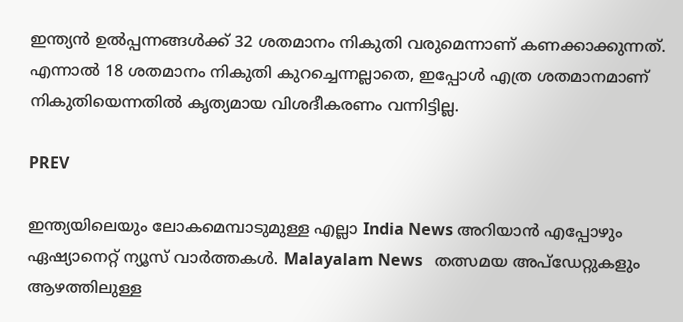ഇന്ത്യൻ ഉൽപ്പന്നങ്ങൾക്ക് 32 ശതമാനം നികുതി വരുമെന്നാണ് കണക്കാക്കുന്നത്. എന്നാൽ 18 ശതമാനം നികുതി കുറച്ചെന്നല്ലാതെ, ഇപ്പോൾ എത്ര ശതമാനമാണ് നികുതിയെന്നതിൽ കൃത്യമായ വിശദീകരണം വന്നിട്ടില്ല.

PREV

ഇന്ത്യയിലെയും ലോകമെമ്പാടുമുള്ള എല്ലാ India News അറിയാൻ എപ്പോഴും ഏഷ്യാനെറ്റ് ന്യൂസ് വാർത്തകൾ. Malayalam News   തത്സമയ അപ്‌ഡേറ്റുകളും ആഴത്തിലുള്ള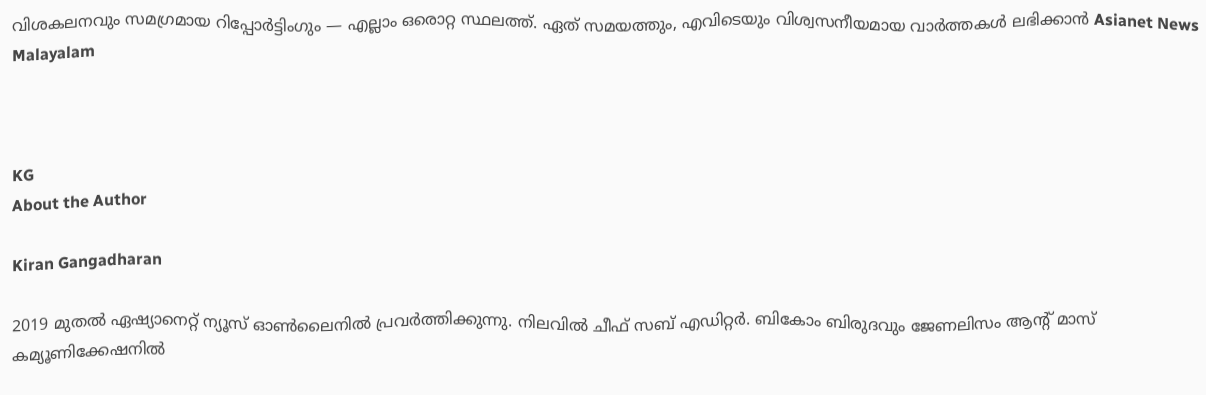വിശകലനവും സമഗ്രമായ റിപ്പോർട്ടിംഗും — എല്ലാം ഒരൊറ്റ സ്ഥലത്ത്. ഏത് സമയത്തും, എവിടെയും വിശ്വസനീയമായ വാർത്തകൾ ലഭിക്കാൻ Asianet News Malayalam



KG
About the Author

Kiran Gangadharan

2019 മുതല്‍ ഏഷ്യാനെറ്റ് ന്യൂസ് ഓണ്‍ലൈനില്‍ പ്രവര്‍ത്തിക്കുന്നു. നിലവില്‍ ചീഫ് സബ് എഡിറ്റർ. ബികോം ബിരുദവും ജേണലിസം ആൻ്റ് മാസ് കമ്യൂണിക്കേഷനിൽ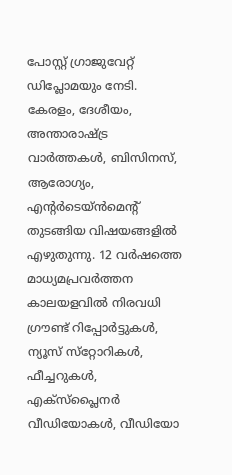പോസ്റ്റ് ഗ്രാജുവേറ്റ് ഡിപ്ലോമയും നേടി. കേരളം, ദേശീയം, അന്താരാഷ്ട്ര വാര്‍ത്തകള്‍, ബിസിനസ്, ആരോഗ്യം, എന്റർടെയ്ൻമെൻ്റ് തുടങ്ങിയ വിഷയങ്ങളില്‍ എഴുതുന്നു. 12 വര്‍ഷത്തെ മാധ്യമപ്രവര്‍ത്തന കാലയളവില്‍ നിരവധി ഗ്രൗണ്ട് റിപ്പോര്‍ട്ടുകള്‍, ന്യൂസ് സ്‌റ്റോറികള്‍, ഫീച്ചറുകള്‍, എക്‌സ്‌പ്ലൈന‍ർ വീഡിയോകൾ, വീഡിയോ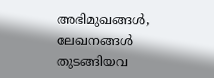അഭിമുഖങ്ങള്‍, ലേഖനങ്ങള്‍ തുടങ്ങിയവ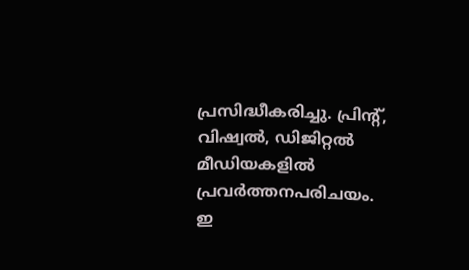പ്രസിദ്ധീകരിച്ചു. പ്രിന്റ്, വിഷ്വല്‍, ഡിജിറ്റല്‍ മീഡിയകളില്‍ പ്രവര്‍ത്തനപരിചയം. ഇ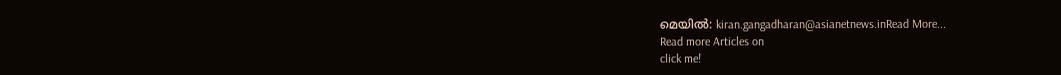മെയില്‍: kiran.gangadharan@asianetnews.inRead More...
Read more Articles on
click me!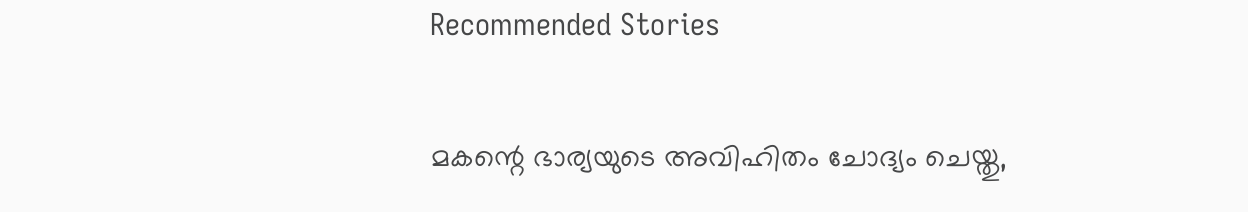Recommended Stories

മകന്റെ ഭാര്യയുടെ അവിഹിതം ചോദ്യം ചെയ്തു,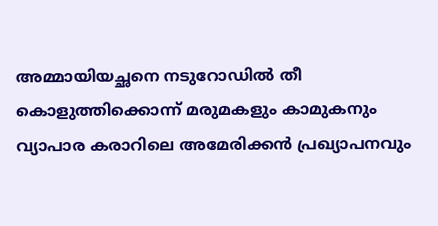അമ്മായിയച്ഛനെ നടുറോഡിൽ തീ കൊളുത്തിക്കൊന്ന് മരുമകളും കാമുകനും
വ്യാപാര കരാറിലെ അമേരിക്കൻ പ്രഖ്യാപനവും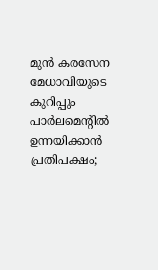മുൻ കരസേന മേധാവിയുടെ കുറിപ്പും പാര്‍ലമെന്‍റിൽ ഉന്നയിക്കാൻ പ്രതിപക്ഷം;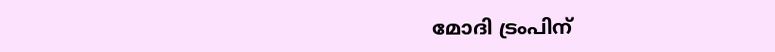മോദി ട്രംപിന്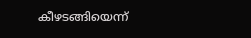കീഴടങ്ങിയെന്ന്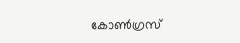കോണ്‍ഗ്രസ്